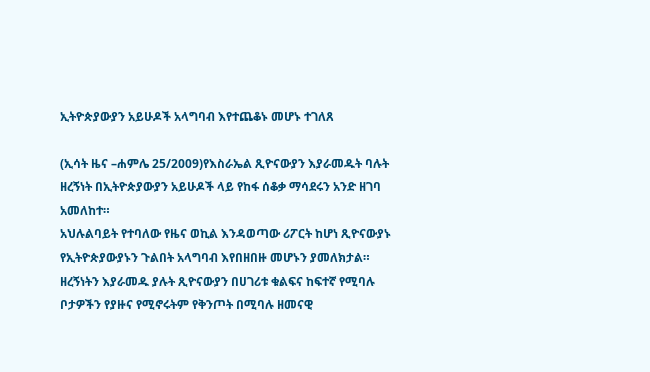ኢትዮጵያውያን አይሁዶች አላግባብ እየተጨቆኑ መሆኑ ተገለጸ

(ኢሳት ዜና –ሐምሌ 25/2009)የእስራኤል ጺዮናውያን እያራመዱት ባሉት ዘረኝነት በኢትዮጵያውያን አይሁዶች ላይ የከፋ ሰቆቃ ማሳደሩን አንድ ዘገባ አመለከተ።
አህሉልባይት የተባለው የዜና ወኪል እንዳወጣው ሪፖርት ከሆነ ጺዮናውያኑ የኢትዮጵያውያኑን ጉልበት አላግባብ እየበዘበዙ መሆኑን ያመለክታል።
ዘረኝነትን እያራመዱ ያሉት ጺዮናውያን በሀገሪቱ ቁልፍና ከፍተኛ የሚባሉ ቦታዎችን የያዙና የሚኖሩትም የቅንጦት በሚባሉ ዘመናዊ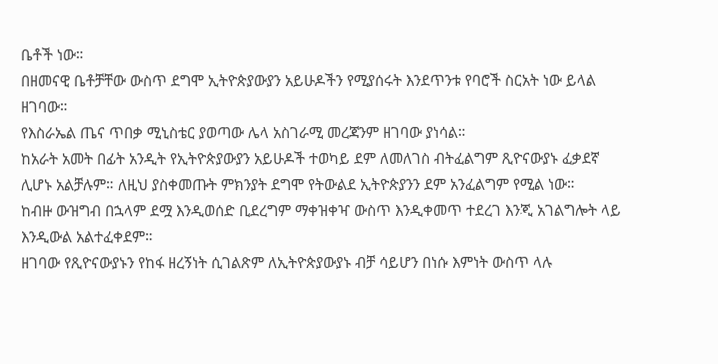ቤቶች ነው።
በዘመናዊ ቤቶቻቸው ውስጥ ደግሞ ኢትዮጵያውያን አይሁዶችን የሚያሰሩት እንደጥንቱ የባሮች ስርአት ነው ይላል ዘገባው።
የእስራኤል ጤና ጥበቃ ሚኒስቴር ያወጣው ሌላ አስገራሚ መረጃንም ዘገባው ያነሳል።
ከአራት አመት በፊት አንዲት የኢትዮጵያውያን አይሁዶች ተወካይ ደም ለመለገስ ብትፈልግም ጺዮናውያኑ ፈቃደኛ ሊሆኑ አልቻሉም። ለዚህ ያስቀመጡት ምክንያት ደግሞ የትውልደ ኢትዮጵያንን ደም አንፈልግም የሚል ነው።
ከብዙ ውዝግብ በኋላም ደሟ እንዲወሰድ ቢደረግም ማቀዝቀዣ ውስጥ እንዲቀመጥ ተደረገ እንጂ አገልግሎት ላይ እንዲውል አልተፈቀደም።
ዘገባው የጺዮናውያኑን የከፋ ዘረኝነት ሲገልጽም ለኢትዮጵያውያኑ ብቻ ሳይሆን በነሱ እምነት ውስጥ ላሉ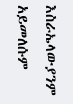እስራኤላውያንም አይመለሱም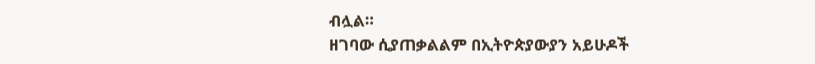ብሏል።
ዘገባው ሲያጠቃልልም በኢትዮጵያውያን አይሁዶች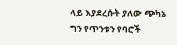ላይ እያደረሱት ያለው ጭካኔ ግን የጥንቱን የባሮች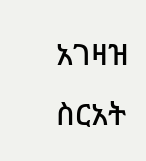አገዛዝ ስርአት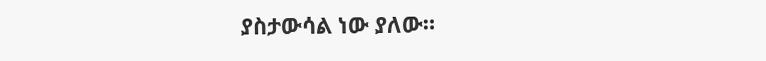ያስታውሳል ነው ያለው።